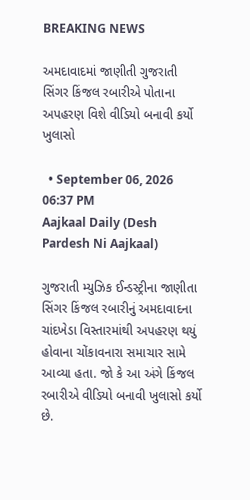BREAKING NEWS

અમદાવાદમાં જાણીતી ગુજરાતી સિંગર કિંજલ રબારીએ પોતાના અપહરણ વિશે વીડિયો બનાવી કર્યો ખુલાસો

  • September 06, 2026 06:37 PM
Aajkaal Daily (Desh Pardesh Ni Aajkaal)

ગુજરાતી મ્યુઝિક ઈન્ડસ્ટ્રીના જાણીતા સિંગર કિંજલ રબારીનું અમદાવાદના ચાંદખેડા વિસ્તારમાંથી અપહરણ થયું હોવાના ચોંકાવનારા સમાચાર સામે આવ્યા હતા. જો કે આ અંગે કિંજલ રબારીએ વીડિયો બનાવી ખુલાસો કર્યો છે.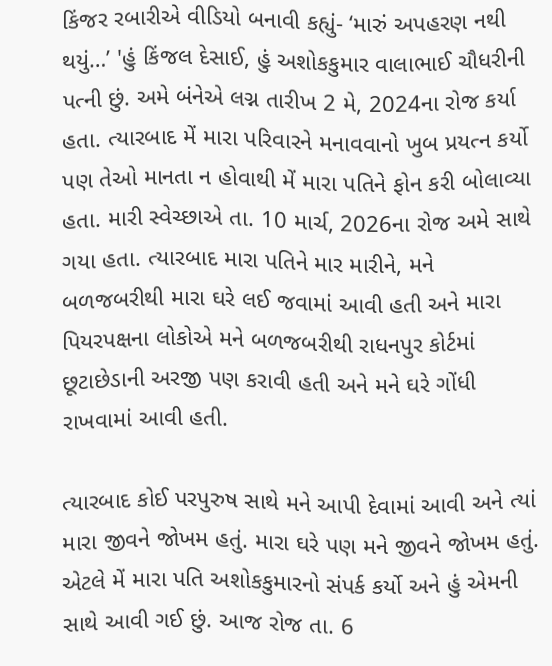કિંજર રબારીએ વીડિયો બનાવી કહ્યું- ‘મારું અપહરણ નથી થયું…’ 'હું કિંજલ દેસાઈ, હું અશોકકુમાર વાલાભાઈ ચૌધરીની પત્ની છું. અમે બંનેએ લગ્ન તારીખ 2 મે, 2024ના રોજ કર્યા હતા. ત્યારબાદ મેં મારા પરિવારને મનાવવાનો ખુબ પ્રયત્ન કર્યો પણ તેઓ માનતા ન હોવાથી મેં મારા પતિને ફોન કરી બોલાવ્યા હતા. મારી સ્વેચ્છાએ તા. 10 માર્ચ, 2026ના રોજ અમે સાથે ગયા હતા. ત્યારબાદ મારા પતિને માર મારીને, મને બળજબરીથી મારા ઘરે લઈ જવામાં આવી હતી અને મારા પિયરપક્ષના લોકોએ મને બળજબરીથી રાધનપુર કોર્ટમાં છૂટાછેડાની અરજી પણ કરાવી હતી અને મને ઘરે ગોંધી રાખવામાં આવી હતી.

ત્યારબાદ કોઈ પરપુરુષ સાથે મને આપી દેવામાં આવી અને ત્યાં મારા જીવને જોખમ હતું. મારા ઘરે પણ મને જીવને જોખમ હતું. એટલે મેં મારા પતિ અશોકકુમારનો સંપર્ક કર્યો અને હું એમની સાથે આવી ગઈ છું. આજ રોજ તા. 6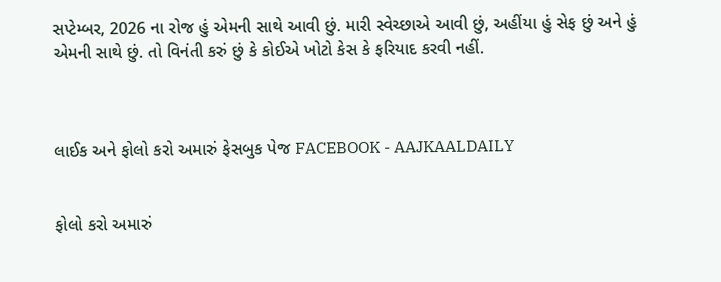સપ્ટેમ્બર, 2026 ના રોજ હું એમની સાથે આવી છું. મારી સ્વેચ્છાએ આવી છું, અહીંયા હું સેફ છું અને હું એમની સાથે છું. તો વિનંતી કરું છું કે કોઈએ ખોટો કેસ કે ફરિયાદ કરવી નહીં.



લાઈક અને ફોલો કરો અમારું ફેસબુક પેજ FACEBOOK - AAJKAALDAILY


ફોલો કરો અમારું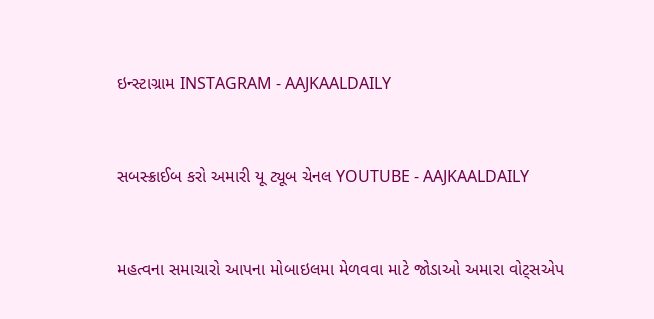ઇન્સ્ટાગ્રામ INSTAGRAM - AAJKAALDAILY


સબસ્ક્રાઈબ કરો અમારી યૂ ટ્યૂબ ચેનલ YOUTUBE - AAJKAALDAILY


મહત્વના સમાચારો આપના મોબાઇલમા મેળવવા માટે જોડાઓ અમારા વોટ્સએપ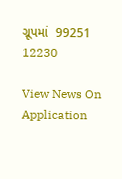ગ્રૂપમાં  99251 12230

View News On Application